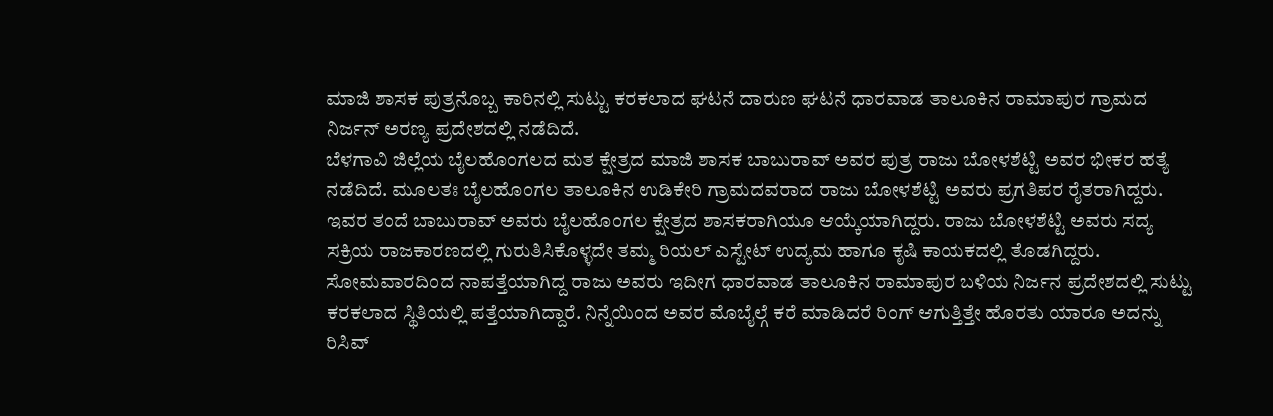ಮಾಜಿ ಶಾಸಕ ಪುತ್ರನೊಬ್ಬ ಕಾರಿನಲ್ಲಿ ಸುಟ್ಟು ಕರಕಲಾದ ಘಟನೆ ದಾರುಣ ಘಟನೆ ಧಾರವಾಡ ತಾಲೂಕಿನ ರಾಮಾಪುರ ಗ್ರಾಮದ ನಿರ್ಜನ್ ಅರಣ್ಯ ಪ್ರದೇಶದಲ್ಲಿ ನಡೆದಿದೆ.
ಬೆಳಗಾವಿ ಜಿಲ್ಲೆಯ ಬೈಲಹೊಂಗಲದ ಮತ ಕ್ಷೇತ್ರದ ಮಾಜಿ ಶಾಸಕ ಬಾಬುರಾವ್ ಅವರ ಪುತ್ರ ರಾಜು ಬೋಳಶೆಟ್ಟಿ ಅವರ ಭೀಕರ ಹತ್ಯೆ ನಡೆದಿದೆ. ಮೂಲತಃ ಬೈಲಹೊಂಗಲ ತಾಲೂಕಿನ ಉಡಿಕೇರಿ ಗ್ರಾಮದವರಾದ ರಾಜು ಬೋಳಶೆಟ್ಟಿ ಅವರು ಪ್ರಗತಿಪರ ರೈತರಾಗಿದ್ದರು. ಇವರ ತಂದೆ ಬಾಬುರಾವ್ ಅವರು ಬೈಲಹೊಂಗಲ ಕ್ಷೇತ್ರದ ಶಾಸಕರಾಗಿಯೂ ಆಯ್ಕೆಯಾಗಿದ್ದರು. ರಾಜು ಬೋಳಶೆಟ್ಟಿ ಅವರು ಸದ್ಯ ಸಕ್ರಿಯ ರಾಜಕಾರಣದಲ್ಲಿ ಗುರುತಿಸಿಕೊಳ್ಳದೇ ತಮ್ಮ ರಿಯಲ್ ಎಸ್ಟೇಟ್ ಉದ್ಯಮ ಹಾಗೂ ಕೃಷಿ ಕಾಯಕದಲ್ಲಿ ತೊಡಗಿದ್ದರು. ಸೋಮವಾರದಿಂದ ನಾಪತ್ತೆಯಾಗಿದ್ದ ರಾಜು ಅವರು ಇದೀಗ ಧಾರವಾಡ ತಾಲೂಕಿನ ರಾಮಾಪುರ ಬಳಿಯ ನಿರ್ಜನ ಪ್ರದೇಶದಲ್ಲಿ ಸುಟ್ಟು ಕರಕಲಾದ ಸ್ಥಿತಿಯಲ್ಲಿ ಪತ್ತೆಯಾಗಿದ್ದಾರೆ. ನಿನ್ನೆಯಿಂದ ಅವರ ಮೊಬೈಲ್ಗೆ ಕರೆ ಮಾಡಿದರೆ ರಿಂಗ್ ಆಗುತ್ತಿತ್ತೇ ಹೊರತು ಯಾರೂ ಅದನ್ನು ರಿಸಿವ್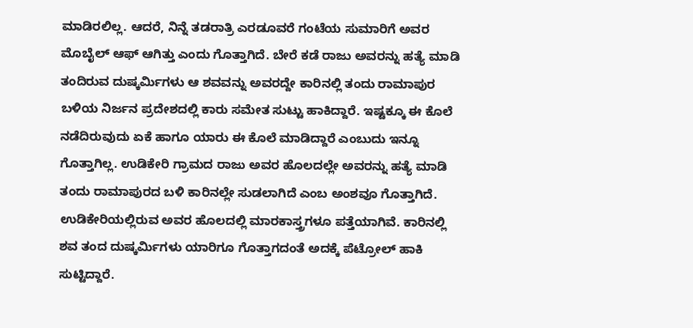ಮಾಡಿರಲಿಲ್ಲ. ಆದರೆ, ನಿನ್ನೆ ತಡರಾತ್ರಿ ಎರಡೂವರೆ ಗಂಟೆಯ ಸುಮಾರಿಗೆ ಅವರ ಮೊಬೈಲ್ ಆಫ್ ಆಗಿತ್ತು ಎಂದು ಗೊತ್ತಾಗಿದೆ. ಬೇರೆ ಕಡೆ ರಾಜು ಅವರನ್ನು ಹತ್ಯೆ ಮಾಡಿ ತಂದಿರುವ ದುಷ್ಕರ್ಮಿಗಳು ಆ ಶವವನ್ನು ಅವರದ್ದೇ ಕಾರಿನಲ್ಲಿ ತಂದು ರಾಮಾಪುರ ಬಳಿಯ ನಿರ್ಜನ ಪ್ರದೇಶದಲ್ಲಿ ಕಾರು ಸಮೇತ ಸುಟ್ಟು ಹಾಕಿದ್ದಾರೆ. ಇಷ್ಟಕ್ಕೂ ಈ ಕೊಲೆ ನಡೆದಿರುವುದು ಏಕೆ ಹಾಗೂ ಯಾರು ಈ ಕೊಲೆ ಮಾಡಿದ್ದಾರೆ ಎಂಬುದು ಇನ್ನೂ ಗೊತ್ತಾಗಿಲ್ಲ. ಉಡಿಕೇರಿ ಗ್ರಾಮದ ರಾಜು ಅವರ ಹೊಲದಲ್ಲೇ ಅವರನ್ನು ಹತ್ಯೆ ಮಾಡಿ ತಂದು ರಾಮಾಪುರದ ಬಳಿ ಕಾರಿನಲ್ಲೇ ಸುಡಲಾಗಿದೆ ಎಂಬ ಅಂಶವೂ ಗೊತ್ತಾಗಿದೆ. ಉಡಿಕೇರಿಯಲ್ಲಿರುವ ಅವರ ಹೊಲದಲ್ಲಿ ಮಾರಕಾಸ್ತ್ರಗಳೂ ಪತ್ತೆಯಾಗಿವೆ. ಕಾರಿನಲ್ಲಿ ಶವ ತಂದ ದುಷ್ಕರ್ಮಿಗಳು ಯಾರಿಗೂ ಗೊತ್ತಾಗದಂತೆ ಅದಕ್ಕೆ ಪೆಟ್ರೋಲ್ ಹಾಕಿ ಸುಟ್ಟಿದ್ದಾರೆ.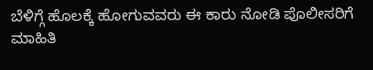ಬೆಳಿಗ್ಗೆ ಹೊಲಕ್ಕೆ ಹೋಗುವವರು ಈ ಕಾರು ನೋಡಿ ಪೊಲೀಸರಿಗೆ ಮಾಹಿತಿ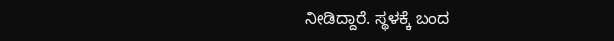ನೀಡಿದ್ದಾರೆ. ಸ್ಥಳಕ್ಕೆ ಬಂದ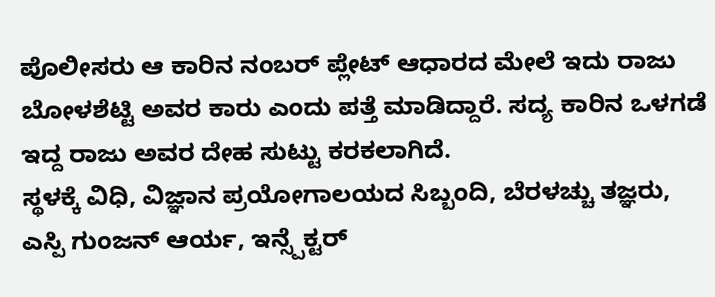ಪೊಲೀಸರು ಆ ಕಾರಿನ ನಂಬರ್ ಪ್ಲೇಟ್ ಆಧಾರದ ಮೇಲೆ ಇದು ರಾಜು ಬೋಳಶೆಟ್ಟಿ ಅವರ ಕಾರು ಎಂದು ಪತ್ತೆ ಮಾಡಿದ್ದಾರೆ. ಸದ್ಯ ಕಾರಿನ ಒಳಗಡೆ ಇದ್ದ ರಾಜು ಅವರ ದೇಹ ಸುಟ್ಟು ಕರಕಲಾಗಿದೆ.
ಸ್ಥಳಕ್ಕೆ ವಿಧಿ, ವಿಜ್ಞಾನ ಪ್ರಯೋಗಾಲಯದ ಸಿಬ್ಬಂದಿ, ಬೆರಳಚ್ಚು ತಜ್ಞರು, ಎಸ್ಪಿ ಗುಂಜನ್ ಆರ್ಯ, ಇನ್ಸ್ಪೆಕ್ಟರ್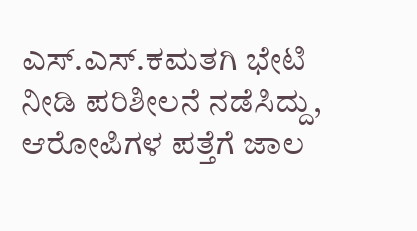ಎಸ್.ಎಸ್.ಕಮತಗಿ ಭೇಟಿ ನೀಡಿ ಪರಿಶೀಲನೆ ನಡೆಸಿದ್ದು, ಆರೋಪಿಗಳ ಪತ್ತೆಗೆ ಜಾಲ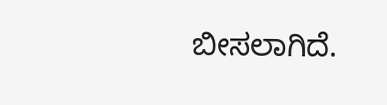ಬೀಸಲಾಗಿದೆ.